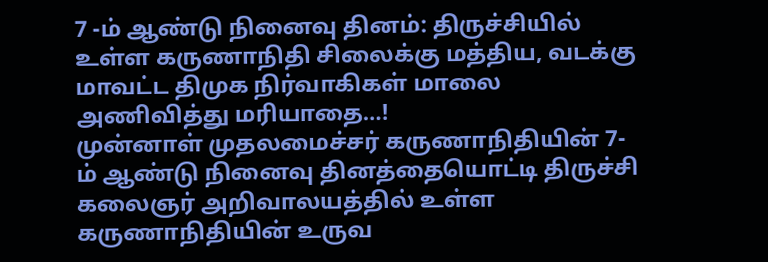7 -ம் ஆண்டு நினைவு தினம்: திருச்சியில் உள்ள கருணாநிதி சிலைக்கு மத்திய, வடக்கு மாவட்ட திமுக நிர்வாகிகள் மாலை அணிவித்து மரியாதை…!
முன்னாள் முதலமைச்சர் கருணாநிதியின் 7-ம் ஆண்டு நினைவு தினத்தையொட்டி திருச்சி கலைஞர் அறிவாலயத்தில் உள்ள கருணாநிதியின் உருவ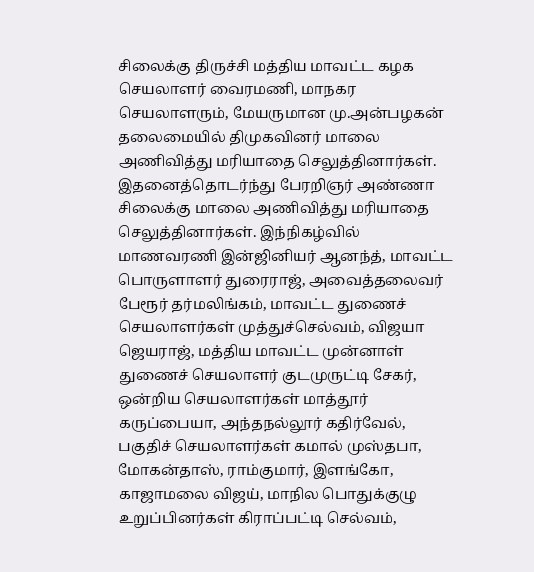சிலைக்கு திருச்சி மத்திய மாவட்ட கழக செயலாளர் வைரமணி, மாநகர செயலாளரும், மேயருமான மு.அன்பழகன் தலைமையில் திமுகவினர் மாலை அணிவித்து மரியாதை செலுத்தினார்கள். இதனைத்தொடர்ந்து பேரறிஞர் அண்ணா சிலைக்கு மாலை அணிவித்து மரியாதை செலுத்தினார்கள். இந்நிகழ்வில் மாணவரணி இன்ஜினியர் ஆனந்த், மாவட்ட பொருளாளர் துரைராஜ், அவைத்தலைவர் பேரூர் தர்மலிங்கம், மாவட்ட துணைச் செயலாளர்கள் முத்துச்செல்வம், விஜயா ஜெயராஜ், மத்திய மாவட்ட முன்னாள் துணைச் செயலாளர் குடமுருட்டி சேகர், ஒன்றிய செயலாளர்கள் மாத்தூர் கருப்பையா, அந்தநல்லூர் கதிர்வேல், பகுதிச் செயலாளர்கள் கமால் முஸ்தபா, மோகன்தாஸ், ராம்குமார், இளங்கோ, காஜாமலை விஜய், மாநில பொதுக்குழு உறுப்பினர்கள் கிராப்பட்டி செல்வம்,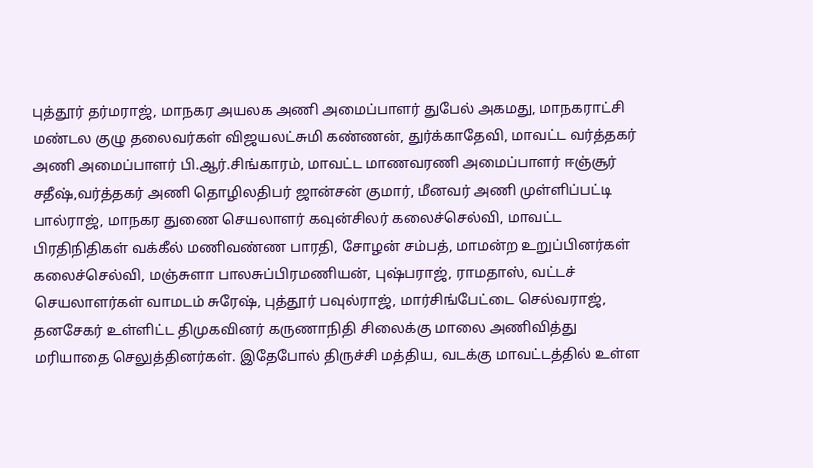புத்தூர் தர்மராஜ், மாநகர அயலக அணி அமைப்பாளர் துபேல் அகமது, மாநகராட்சி மண்டல குழு தலைவர்கள் விஜயலட்சுமி கண்ணன், துர்க்காதேவி, மாவட்ட வர்த்தகர் அணி அமைப்பாளர் பி.ஆர்.சிங்காரம், மாவட்ட மாணவரணி அமைப்பாளர் ஈஞ்சூர் சதீஷ்,வர்த்தகர் அணி தொழிலதிபர் ஜான்சன் குமார், மீனவர் அணி முள்ளிப்பட்டி பால்ராஜ், மாநகர துணை செயலாளர் கவுன்சிலர் கலைச்செல்வி, மாவட்ட பிரதிநிதிகள் வக்கீல் மணிவண்ண பாரதி, சோழன் சம்பத், மாமன்ற உறுப்பினர்கள் கலைச்செல்வி, மஞ்சுளா பாலசுப்பிரமணியன், புஷ்பராஜ், ராமதாஸ், வட்டச் செயலாளர்கள் வாமடம் சுரேஷ், புத்தூர் பவுல்ராஜ், மார்சிங்பேட்டை செல்வராஜ், தனசேகர் உள்ளிட்ட திமுகவினர் கருணாநிதி சிலைக்கு மாலை அணிவித்து மரியாதை செலுத்தினர்கள். இதேபோல் திருச்சி மத்திய, வடக்கு மாவட்டத்தில் உள்ள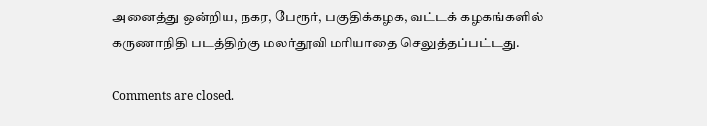அனைத்து ஒன்றிய, நகர, பேரூர், பகுதிக்கழக, வட்டக் கழகங்களில் கருணாநிதி படத்திற்கு மலர்தூவி மரியாதை செலுத்தப்பட்டது.

Comments are closed.